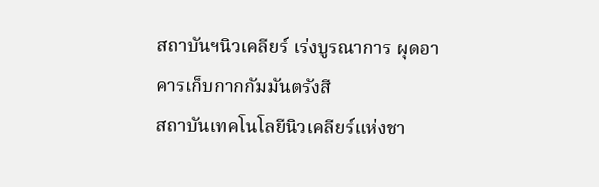สถาบันฯนิวเคลียร์ เร่งบูรณาการ ผุดอาคารเก็บกากกัมมันตรังสี
สถาบันเทคโนโลยีนิวเคลียร์แห่งชา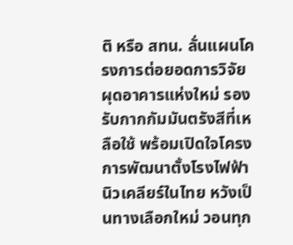ติ หรือ สทน. ลั่นแผนโครงการต่อยอดการวิจัย ผุดอาคารแห่งใหม่ รองรับกากกัมมันตรังสีที่เหลือใช้ พร้อมเปิดใจโครงการพัฒนาตั้งโรงไฟฟ้านิวเคลียร์ในไทย หวังเป็นทางเลือกใหม่ วอนทุก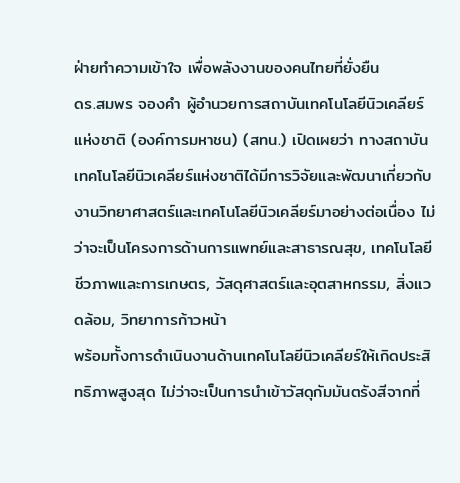ฝ่ายทำความเข้าใจ เพื่อพลังงานของคนไทยที่ยั่งยืน
ดร.สมพร จองคำ ผู้อำนวยการสถาบันเทคโนโลยีนิวเคลียร์แห่งชาติ (องค์การมหาชน) (สทน.) เปิดเผยว่า ทางสถาบันเทคโนโลยีนิวเคลียร์แห่งชาติได้มีการวิจัยและพัฒนาเกี่ยวกับงานวิทยาศาสตร์และเทคโนโลยีนิวเคลียร์มาอย่างต่อเนื่อง ไม่ว่าจะเป็นโครงการด้านการแพทย์และสาธารณสุข, เทคโนโลยีชีวภาพและการเกษตร, วัสดุศาสตร์และอุตสาหกรรม, สิ่งแวดล้อม, วิทยาการก้าวหน้า
พร้อมทั้งการดำเนินงานด้านเทคโนโลยีนิวเคลียร์ให้เกิดประสิทธิภาพสูงสุด ไม่ว่าจะเป็นการนำเข้าวัสดุกัมมันตรังสีจากที่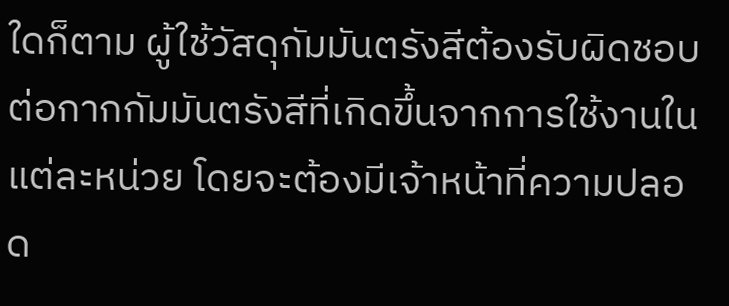ใดก็ตาม ผู้ใช้วัสดุกัมมันตรังสีต้องรับผิดชอบต่อกากกัมมันตรังสีที่เกิดขึ้นจากการใช้งานในแต่ละหน่วย โดยจะต้องมีเจ้าหน้าที่ความปลอด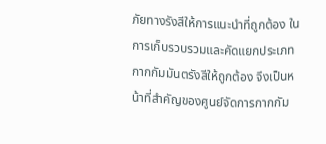ภัยทางรังสีให้การแนะนำที่ถูกต้อง ในการเก็บรวบรวมและคัดแยกประเภทกากกัมมันตรังสีให้ถูกต้อง จึงเป็นหน้าที่สำคัญของศูนย์จัดการกากกัม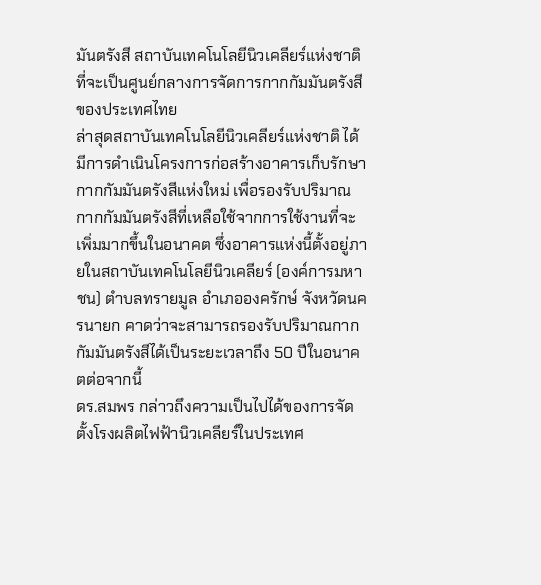มันตรังสี สถาบันเทคโนโลยีนิวเคลียร์แห่งชาติ ที่จะเป็นศูนย์กลางการจัดการกากกัมมันตรังสีของประเทศไทย
ล่าสุดสถาบันเทคโนโลยีนิวเคลียร์แห่งชาติ ได้มีการดำเนินโครงการก่อสร้างอาคารเก็บรักษากากกัมมันตรังสีแห่งใหม่ เพื่อรองรับปริมาณกากกัมมันตรังสีที่เหลือใช้จากการใช้งานที่จะเพิ่มมากขึ้นในอนาคต ซึ่งอาคารแห่งนี้ตั้งอยู่ภายในสถาบันเทคโนโลยีนิวเคลียร์ (องค์การมหาชน) ตำบลทรายมูล อำเภอองครักษ์ จังหวัดนครนายก คาดว่าจะสามารถรองรับปริมาณกากกัมมันตรังสีได้เป็นระยะเวลาถึง 50 ปีในอนาคตต่อจากนี้
ดร.สมพร กล่าวถึงความเป็นไปได้ของการจัดตั้งโรงผลิตไฟฟ้านิวเคลียร์ในประเทศ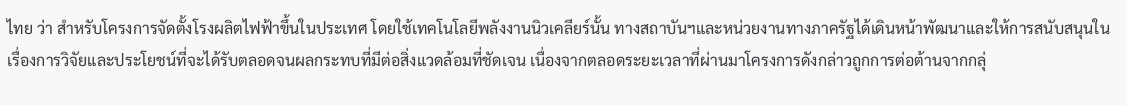ไทย ว่า สำหรับโครงการจัดตั้งโรงผลิตไฟฟ้าขึ้นในประเทศ โดยใช้เทคโนโลยีพลังงานนิวเคลียร์นั้น ทางสถาบันฯและหน่วยงานทางภาครัฐได้เดินหน้าพัฒนาและให้การสนับสนุนในเรื่องการวิจัยและประโยชน์ที่จะได้รับตลอดจนผลกระทบที่มีต่อสิ่งแวดล้อมที่ชัดเจน เนื่องจากตลอดระยะเวลาที่ผ่านมาโครงการดังกล่าวถูกการต่อต้านจากกลุ่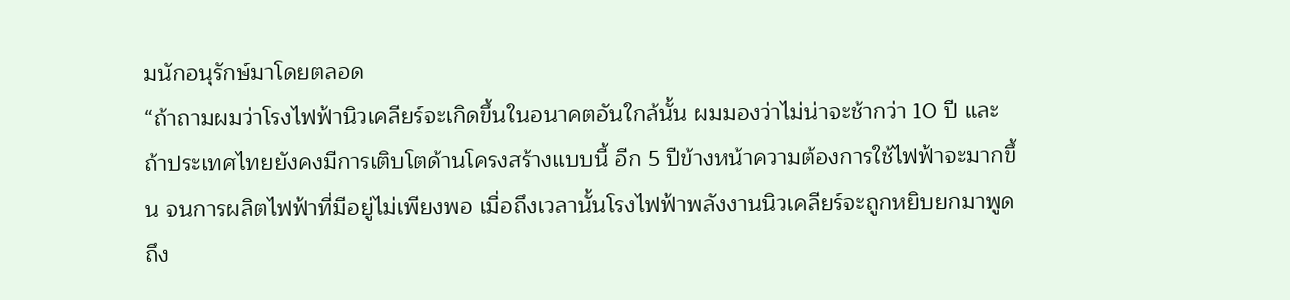มนักอนุรักษ์มาโดยตลอด
“ถ้าถามผมว่าโรงไฟฟ้านิวเคลียร์จะเกิดขึ้นในอนาคตอันใกล้นั้น ผมมองว่าไม่น่าจะช้ากว่า 10 ปี และถ้าประเทศไทยยังคงมีการเติบโตด้านโครงสร้างแบบนี้ อีก 5 ปีข้างหน้าความต้องการใช้ไฟฟ้าจะมากขึ้น จนการผลิตไฟฟ้าที่มีอยู่ไม่เพียงพอ เมื่อถึงเวลานั้นโรงไฟฟ้าพลังงานนิวเคลียร์จะถูกหยิบยกมาพูดถึง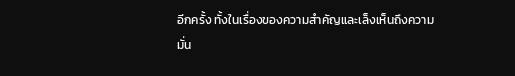อีกครั้ง ทั้งในเรื่องของความสำคัญและเล็งเห็นถึงความมั่น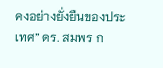คงอย่างยั่งยืนของประเทศ” ดร. สมพร ก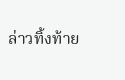ล่าวทิ้งท้าย